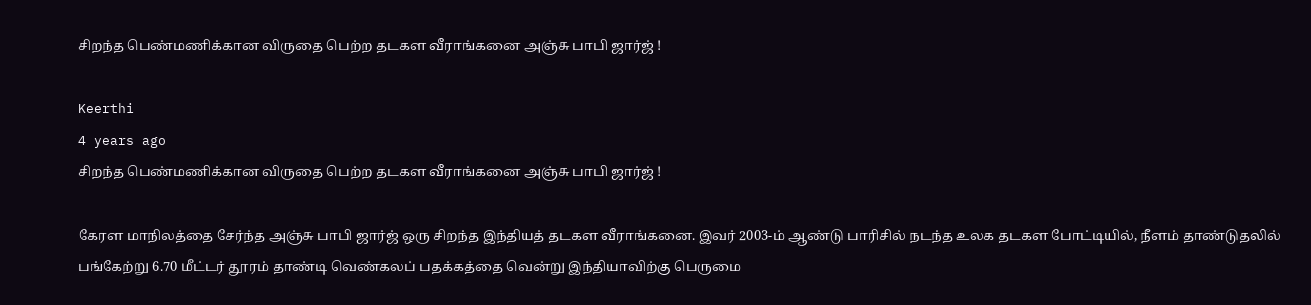சிறந்த பெண்மணிக்கான விருதை பெற்ற தடகள வீராங்கனை அஞ்சு பாபி ஜார்ஜ் !

Keerthi
4 years ago
சிறந்த பெண்மணிக்கான விருதை பெற்ற தடகள வீராங்கனை அஞ்சு பாபி ஜார்ஜ் !

கேரள மாநிலத்தை சேர்ந்த அஞ்சு பாபி ஜார்ஜ் ஒரு சிறந்த இந்தியத் தடகள வீராங்கனை. இவர் 2003-ம் ஆண்டு பாரிசில் நடந்த உலக தடகள போட்டியில், நீளம் தாண்டுதலில் பங்கேற்று 6.70 மீட்டர் தூரம் தாண்டி வெண்கலப் பதக்கத்தை வென்று இந்தியாவிற்கு பெருமை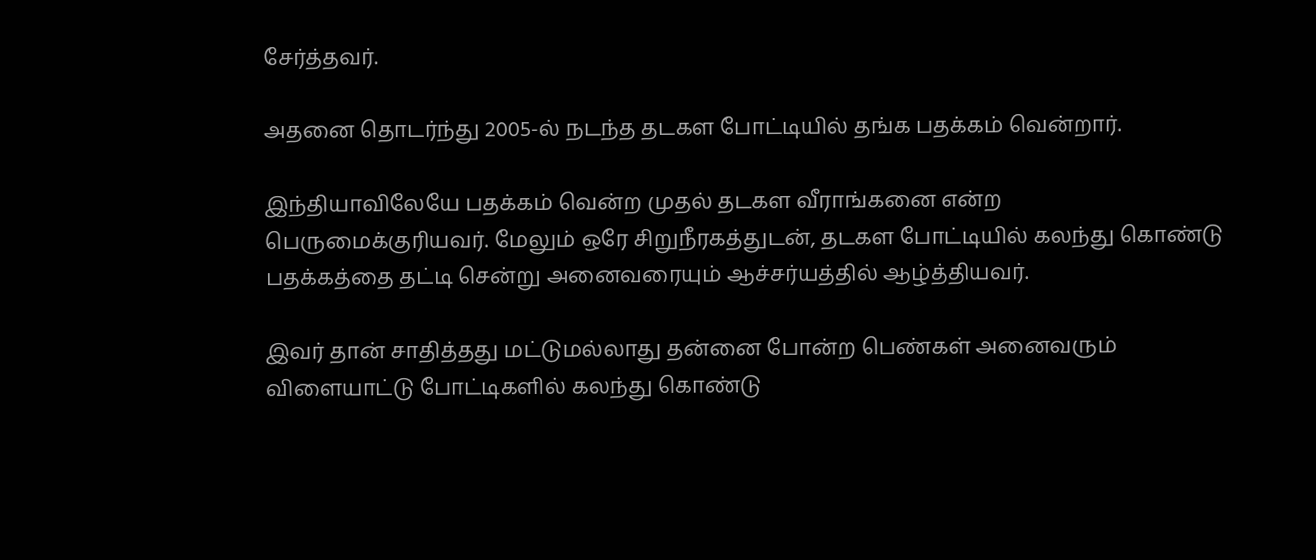சேர்த்தவர்.

அதனை தொடர்ந்து 2005-ல் நடந்த தடகள போட்டியில் தங்க பதக்கம் வென்றார்.

இந்தியாவிலேயே பதக்கம் வென்ற முதல் தடகள வீராங்கனை என்ற பெருமைக்குரியவர். மேலும் ஒரே சிறுநீரகத்துடன், தடகள போட்டியில் கலந்து கொண்டு பதக்கத்தை தட்டி சென்று அனைவரையும் ஆச்சர்யத்தில் ஆழ்த்தியவர்.

இவர் தான் சாதித்தது மட்டுமல்லாது தன்னை போன்ற பெண்கள் அனைவரும் விளையாட்டு போட்டிகளில் கலந்து கொண்டு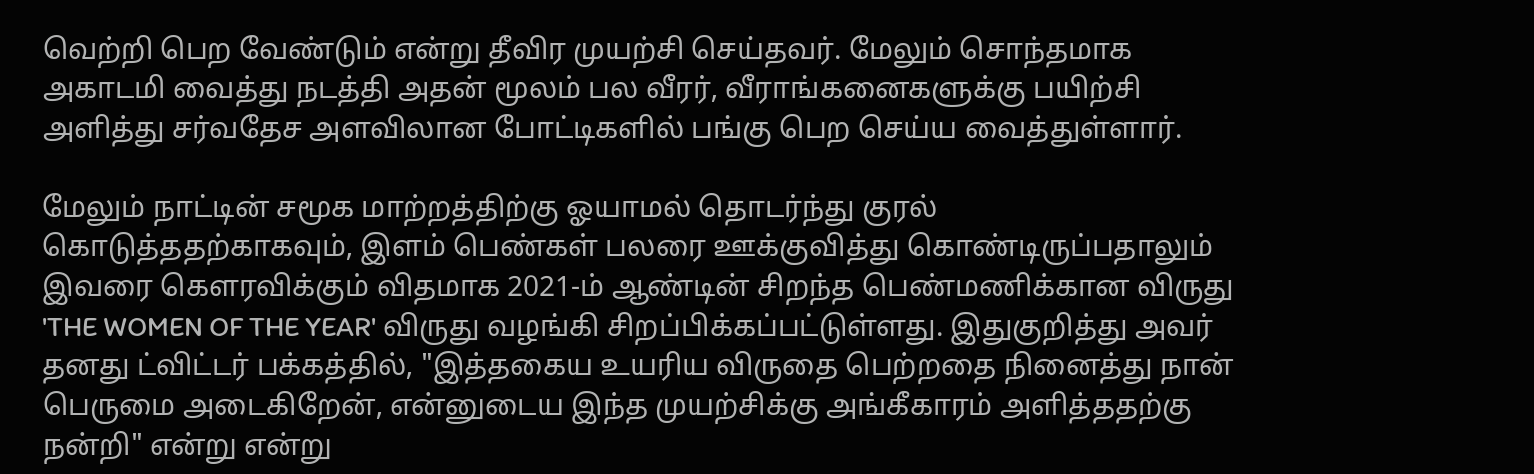வெற்றி பெற வேண்டும் என்று தீவிர முயற்சி செய்தவர். மேலும் சொந்தமாக அகாடமி வைத்து நடத்தி அதன் மூலம் பல வீரர், வீராங்கனைகளுக்கு பயிற்சி அளித்து சர்வதேச அளவிலான போட்டிகளில் பங்கு பெற செய்ய வைத்துள்ளார்.

மேலும் நாட்டின் சமூக மாற்றத்திற்கு ஓயாமல் தொடர்ந்து குரல் கொடுத்ததற்காகவும், இளம் பெண்கள் பலரை ஊக்குவித்து கொண்டிருப்பதாலும் இவரை கௌரவிக்கும் விதமாக 2021-ம் ஆண்டின் சிறந்த பெண்மணிக்கான விருது 'THE WOMEN OF THE YEAR' விருது வழங்கி சிறப்பிக்கப்பட்டுள்ளது. இதுகுறித்து அவர் தனது ட்விட்டர் பக்கத்தில், "இத்தகைய உயரிய விருதை பெற்றதை நினைத்து நான் பெருமை அடைகிறேன், என்னுடைய இந்த முயற்சிக்கு அங்கீகாரம் அளித்ததற்கு நன்றி" என்று என்று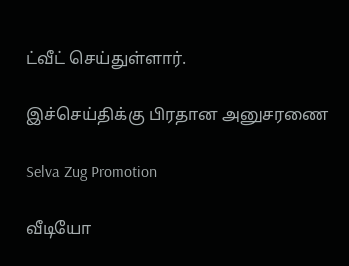ட்வீட் செய்துள்ளார்.

இச்செய்திக்கு பிரதான அனுசரணை

Selva Zug Promotion

வீடியோ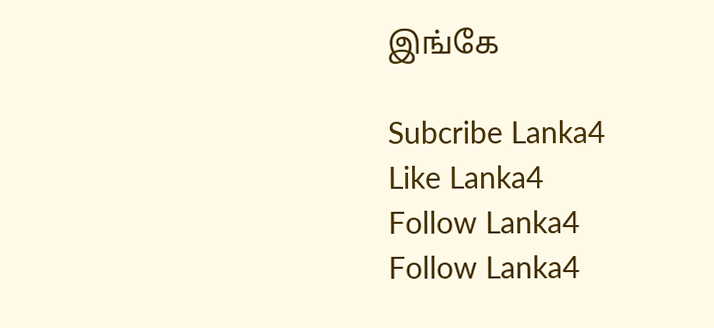இங்கே

Subcribe Lanka4
Like Lanka4
Follow Lanka4
Follow Lanka4